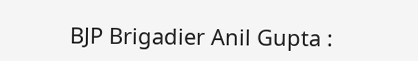BJP Brigadier Anil Gupta :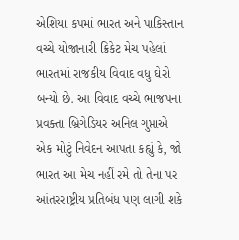એશિયા કપમાં ભારત અને પાકિસ્તાન વચ્ચે યોજાનારી ક્રિકેટ મેચ પહેલાં ભારતમાં રાજકીય વિવાદ વધુ ઘેરો બન્યો છે. આ વિવાદ વચ્ચે ભાજપના પ્રવક્તા બ્રિગેડિયર અનિલ ગુપ્તાએ એક મોટું નિવેદન આપતા કહ્યું કે, જો ભારત આ મેચ નહીં રમે તો તેના પર આંતરરાષ્ટ્રીય પ્રતિબંધ પણ લાગી શકે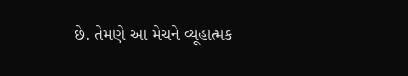છે. તેમણે આ મેચને વ્યૂહાત્મક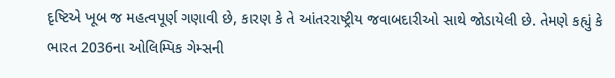દૃષ્ટિએ ખૂબ જ મહત્વપૂર્ણ ગણાવી છે, કારણ કે તે આંતરરાષ્ટ્રીય જવાબદારીઓ સાથે જોડાયેલી છે. તેમણે કહ્યું કે ભારત 2036ના ઓલિમ્પિક ગેમ્સની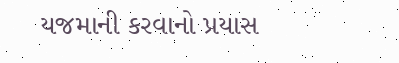યજમાની કરવાનો પ્રયાસ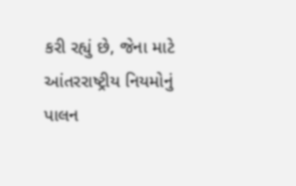કરી રહ્યું છે, જેના માટે આંતરરાષ્ટ્રીય નિયમોનું પાલન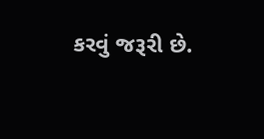કરવું જરૂરી છે.